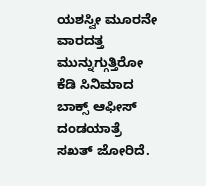ಯಶಸ್ವೀ ಮೂರನೇ ವಾರದತ್ತ ಮುನ್ನುಗ್ಗುತ್ತಿರೋ ಕೆಡಿ ಸಿನಿಮಾದ ಬಾಕ್ಸ್ ಆಫೀಸ್ ದಂಡಯಾತ್ರೆ ಸಖತ್ ಜೋರಿದೆ.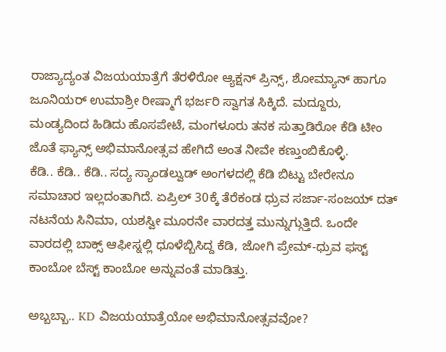ರಾಜ್ಯಾದ್ಯಂತ ವಿಜಯಯಾತ್ರೆಗೆ ತೆರಳಿರೋ ಆ್ಯಕ್ಷನ್ ಪ್ರಿನ್ಸ್, ಶೋಮ್ಯಾನ್ ಹಾಗೂ ಜೂನಿಯರ್ ಉಮಾಶ್ರೀ ರೀಷ್ಮಾಗೆ ಭರ್ಜರಿ ಸ್ವಾಗತ ಸಿಕ್ಕಿದೆ. ಮದ್ದೂರು, ಮಂಡ್ಯದಿಂದ ಹಿಡಿದು ಹೊಸಪೇಟೆ, ಮಂಗಳೂರು ತನಕ ಸುತ್ತಾಡಿರೋ ಕೆಡಿ ಟೀಂ ಜೊತೆ ಫ್ಯಾನ್ಸ್ ಅಭಿಮಾನೋತ್ಸವ ಹೇಗಿದೆ ಅಂತ ನೀವೇ ಕಣ್ತುಂಬಿಕೊಳ್ಳಿ.
ಕೆಡಿ.. ಕೆಡಿ.. ಕೆಡಿ.. ಸದ್ಯ ಸ್ಯಾಂಡಲ್ವುಡ್ ಅಂಗಳದಲ್ಲಿ ಕೆಡಿ ಬಿಟ್ಟು ಬೇರೇನೂ ಸಮಾಚಾರ ಇಲ್ಲದಂತಾಗಿದೆ. ಏಪ್ರಿಲ್ 30ಕ್ಕೆ ತೆರೆಕಂಡ ಧ್ರುವ ಸರ್ಜಾ-ಸಂಜಯ್ ದತ್ ನಟನೆಯ ಸಿನಿಮಾ, ಯಶಸ್ವೀ ಮೂರನೇ ವಾರದತ್ತ ಮುನ್ನುಗ್ಗುತ್ತಿದೆ. ಒಂದೇ ವಾರದಲ್ಲಿ ಬಾಕ್ಸ್ ಆಫೀಸ್ನಲ್ಲಿ ಧೂಳೆಬ್ಬಿಸಿದ್ದ ಕೆಡಿ, ಜೋಗಿ ಪ್ರೇಮ್-ಧ್ರುವ ಫಸ್ಟ್ ಕಾಂಬೋ ಬೆಸ್ಟ್ ಕಾಂಬೋ ಅನ್ನುವಂತೆ ಮಾಡಿತ್ತು.

ಅಬ್ಬಬ್ಬಾ.. KD ವಿಜಯಯಾತ್ರೆಯೋ ಅಭಿಮಾನೋತ್ಸವವೋ?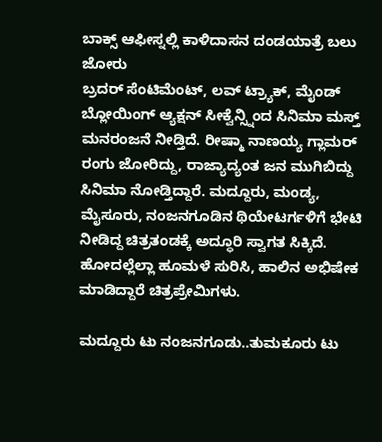ಬಾಕ್ಸ್ ಆಫೀಸ್ನಲ್ಲಿ ಕಾಳಿದಾಸನ ದಂಡಯಾತ್ರೆ ಬಲು ಜೋರು
ಬ್ರದರ್ ಸೆಂಟಿಮೆಂಟ್, ಲವ್ ಟ್ರ್ಯಾಕ್, ಮೈಂಡ್ ಬ್ಲೋಯಿಂಗ್ ಆ್ಯಕ್ಷನ್ ಸೀಕ್ವೆನ್ಸ್ನಿಂದ ಸಿನಿಮಾ ಮಸ್ತ್ ಮನರಂಜನೆ ನೀಡ್ತಿದೆ. ರೀಷ್ಮಾ ನಾಣಯ್ಯ ಗ್ಲಾಮರ್ ರಂಗು ಜೋರಿದ್ದು, ರಾಜ್ಯಾದ್ಯಂತ ಜನ ಮುಗಿಬಿದ್ದು ಸಿನಿಮಾ ನೋಡ್ತಿದ್ದಾರೆ. ಮದ್ದೂರು, ಮಂಡ್ಯ, ಮೈಸೂರು, ನಂಜನಗೂಡಿನ ಥಿಯೇಟರ್ಗಳಿಗೆ ಭೇಟಿ ನೀಡಿದ್ದ ಚಿತ್ರತಂಡಕ್ಕೆ ಅದ್ಧೂರಿ ಸ್ವಾಗತ ಸಿಕ್ಕಿದೆ. ಹೋದಲ್ಲೆಲ್ಲಾ ಹೂಮಳೆ ಸುರಿಸಿ, ಹಾಲಿನ ಅಭಿಷೇಕ ಮಾಡಿದ್ದಾರೆ ಚಿತ್ರಪ್ರೇಮಿಗಳು.

ಮದ್ದೂರು ಟು ನಂಜನಗೂಡು..ತುಮಕೂರು ಟು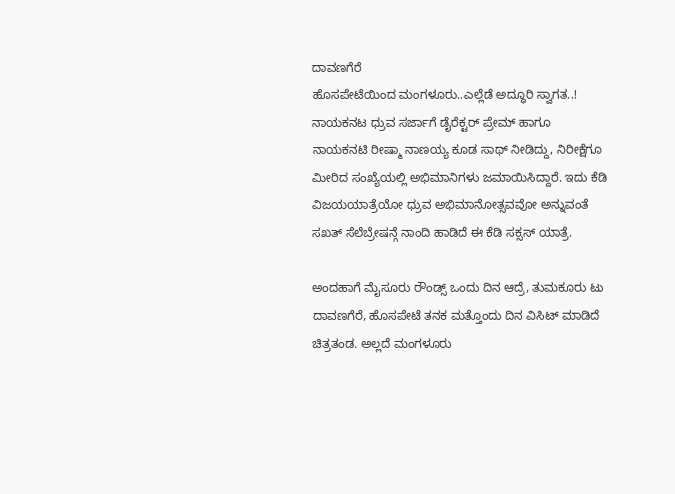ದಾವಣಗೆರೆ
ಹೊಸಪೇಟೆಯಿಂದ ಮಂಗಳೂರು..ಎಲ್ಲೆಡೆ ಅದ್ಧೂರಿ ಸ್ವಾಗತ..!
ನಾಯಕನಟ ಧ್ರುವ ಸರ್ಜಾಗೆ ಡೈರೆಕ್ಟರ್ ಪ್ರೇಮ್ ಹಾಗೂ ನಾಯಕನಟಿ ರೀಷ್ಮಾ ನಾಣಯ್ಯ ಕೂಡ ಸಾಥ್ ನೀಡಿದ್ದು, ನಿರೀಕ್ಷೆಗೂ ಮೀರಿದ ಸಂಖ್ಯೆಯಲ್ಲಿ ಅಭಿಮಾನಿಗಳು ಜಮಾಯಿಸಿದ್ದಾರೆ. ಇದು ಕೆಡಿ ವಿಜಯಯಾತ್ರೆಯೋ ಧ್ರುವ ಅಭಿಮಾನೋತ್ಸವವೋ ಅನ್ನುವಂತೆ ಸಖತ್ ಸೆಲೆಬ್ರೇಷನ್ಗೆ ನಾಂದಿ ಹಾಡಿದೆ ಈ ಕೆಡಿ ಸಕ್ಸಸ್ ಯಾತ್ರೆ.

ಅಂದಹಾಗೆ ಮೈಸೂರು ರೌಂಡ್ಸ್ ಒಂದು ದಿನ ಆದ್ರೆ, ತುಮಕೂರು ಟು ದಾವಣಗೆರೆ, ಹೊಸಪೇಟೆ ತನಕ ಮತ್ತೊಂದು ದಿನ ವಿಸಿಟ್ ಮಾಡಿದೆ ಚಿತ್ರತಂಡ. ಅಲ್ಲದೆ ಮಂಗಳೂರು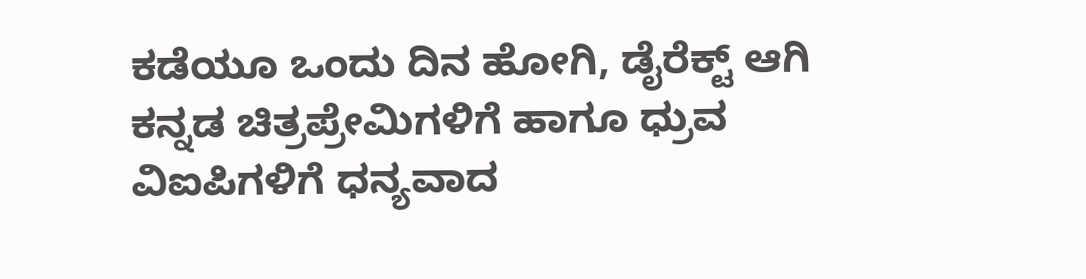ಕಡೆಯೂ ಒಂದು ದಿನ ಹೋಗಿ, ಡೈರೆಕ್ಟ್ ಆಗಿ ಕನ್ನಡ ಚಿತ್ರಪ್ರೇಮಿಗಳಿಗೆ ಹಾಗೂ ಧ್ರುವ ವಿಐಪಿಗಳಿಗೆ ಧನ್ಯವಾದ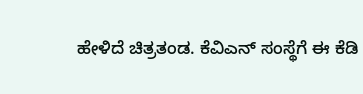ಹೇಳಿದೆ ಚಿತ್ರತಂಡ. ಕೆವಿಎನ್ ಸಂಸ್ಥೆಗೆ ಈ ಕೆಡಿ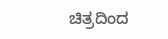ಚಿತ್ರದಿಂದ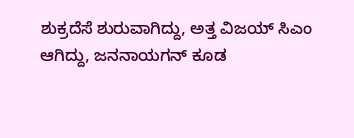ಶುಕ್ರದೆಸೆ ಶುರುವಾಗಿದ್ದು, ಅತ್ತ ವಿಜಯ್ ಸಿಎಂ ಆಗಿದ್ದು, ಜನನಾಯಗನ್ ಕೂಡ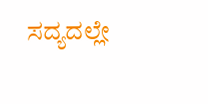ಸದ್ಯದಲ್ಲೇ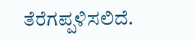ತೆರೆಗಪ್ಪಳಿಸಲಿದೆ.